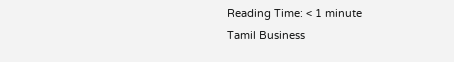Reading Time: < 1 minute
Tamil Business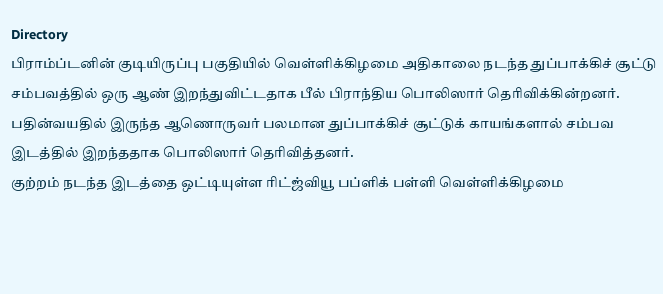Directory
பிராம்ப்டனின் குடியிருப்பு பகுதியில் வெள்ளிக்கிழமை அதிகாலை நடந்த துப்பாக்கிச் சூட்டு சம்பவத்தில் ஒரு ஆண் இறந்துவிட்டதாக பீல் பிராந்திய பொலிஸார் தெரிவிக்கின்றனர்.
பதின்வயதில் இருந்த ஆணொருவர் பலமான துப்பாக்கிச் சூட்டுக் காயங்களால் சம்பவ இடத்தில் இறந்ததாக பொலிஸார் தெரிவித்தனர்.
குற்றம் நடந்த இடத்தை ஒட்டியுள்ள ரிட்ஜ்வியூ பப்ளிக் பள்ளி வெள்ளிக்கிழமை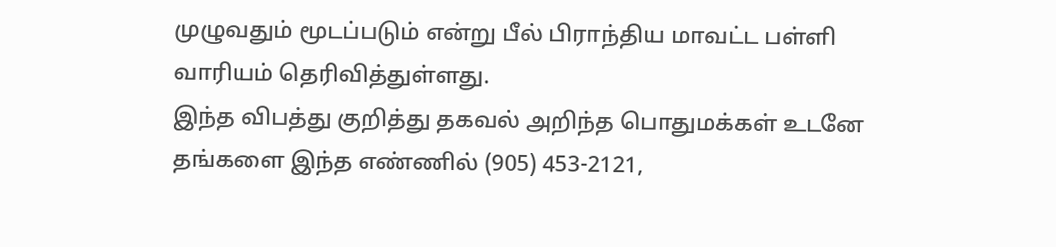முழுவதும் மூடப்படும் என்று பீல் பிராந்திய மாவட்ட பள்ளி வாரியம் தெரிவித்துள்ளது.
இந்த விபத்து குறித்து தகவல் அறிந்த பொதுமக்கள் உடனே தங்களை இந்த எண்ணில் (905) 453-2121,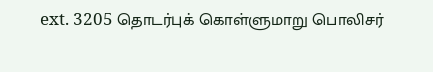ext. 3205 தொடர்புக் கொள்ளுமாறு பொலிசர்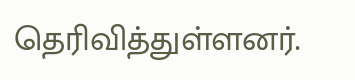தெரிவித்துள்ளனர்.